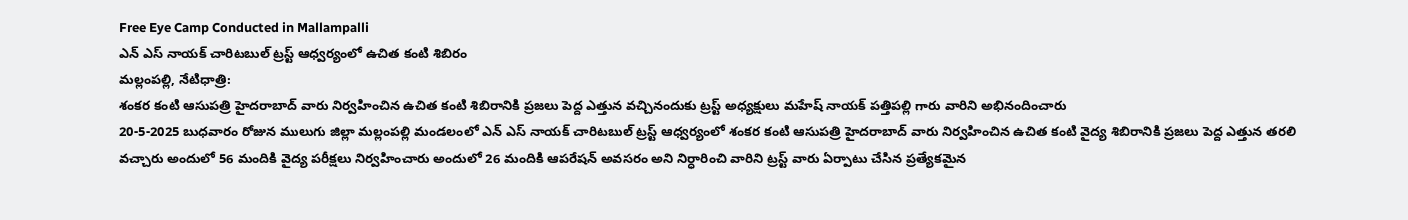Free Eye Camp Conducted in Mallampalli
ఎన్ ఎస్ నాయక్ చారిటబుల్ ట్రస్ట్ ఆధ్వర్యంలో ఉచిత కంటి శిబిరం
మల్లంపల్లి, నేటిధాత్రి:
శంకర కంటి ఆసుపత్రి హైదరాబాద్ వారు నిర్వహించిన ఉచిత కంటి శిబిరానికి ప్రజలు పెద్ద ఎత్తున వచ్చినందుకు ట్రస్ట్ అధ్యక్షులు మహేష్ నాయక్ పత్తిపల్లి గారు వారిని అభినందించారు
20-5-2025 బుధవారం రోజున ములుగు జిల్లా మల్లంపల్లి మండలంలో ఎన్ ఎస్ నాయక్ చారిటబుల్ ట్రస్ట్ ఆధ్వర్యంలో శంకర కంటి ఆసుపత్రి హైదరాబాద్ వారు నిర్వహించిన ఉచిత కంటి వైద్య శిబిరానికి ప్రజలు పెద్ద ఎత్తున తరలి వచ్చారు అందులో 56 మందికి వైద్య పరీక్షలు నిర్వహించారు అందులో 26 మందికి ఆపరేషన్ అవసరం అని నిర్ధారించి వారిని ట్రస్ట్ వారు ఏర్పాటు చేసిన ప్రత్యేకమైన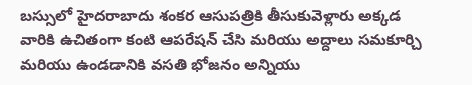బస్సులో హైదరాబాదు శంకర ఆసుపత్రికి తీసుకువెళ్లారు అక్కడ వారికి ఉచితంగా కంటి ఆపరేషన్ చేసి మరియు అద్దాలు సమకూర్చి మరియు ఉండడానికి వసతి భోజనం అన్నియు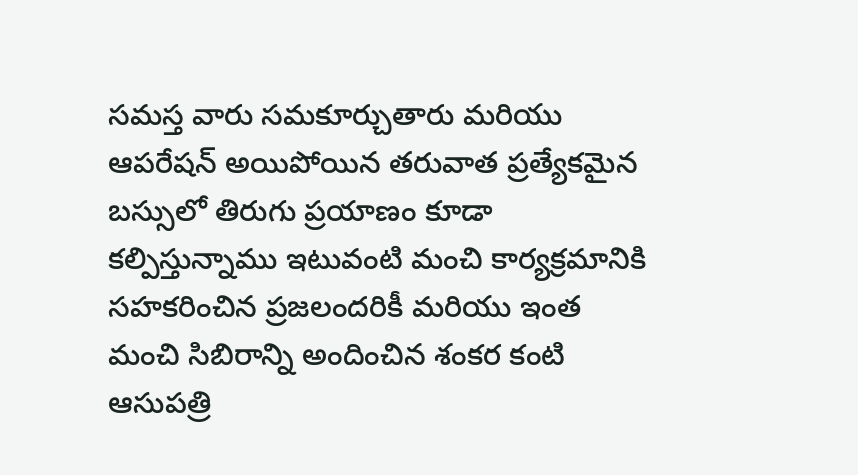సమస్త వారు సమకూర్చుతారు మరియు ఆపరేషన్ అయిపోయిన తరువాత ప్రత్యేకమైన బస్సులో తిరుగు ప్రయాణం కూడా కల్పిస్తున్నాము ఇటువంటి మంచి కార్యక్రమానికి సహకరించిన ప్రజలందరికీ మరియు ఇంత మంచి సిబిరాన్ని అందించిన శంకర కంటి ఆసుపత్రి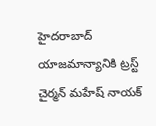హైదరాబాద్ యాజమాన్యానికి ట్రస్ట్ చైర్మన్ మహేష్ నాయక్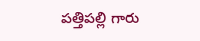పత్తిపల్లి గారు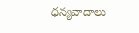ధన్యవాదాలు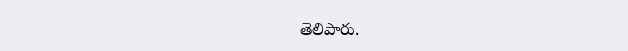తెలిపారు.